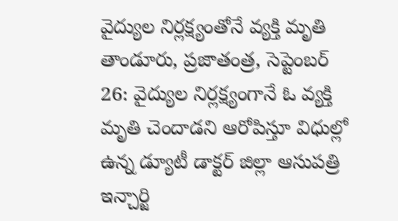వైద్యుల నిర్లక్ష్యంతోనే వ్యక్తి మృతి
తాండూరు, ప్రజాతంత్ర, సెప్టెంబర్ 26: వైద్యుల నిర్లక్ష్యంగానే ఓ వ్యక్తి మృతి చెందాడని ఆరోపిస్తూ విధుల్లో ఉన్న డ్యూటీ డాక్టర్ జిల్లా ఆసుపత్రి ఇన్చార్జి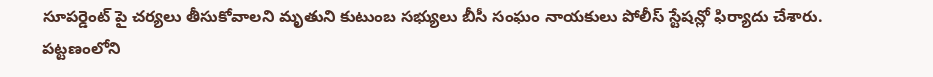సూపర్డెంట్ పై చర్యలు తీసుకోవాలని మృతుని కుటుంబ సభ్యులు బీసీ సంఘం నాయకులు పోలీస్ స్టేషన్లో ఫిర్యాదు చేశారు. పట్టణంలోని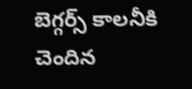బెగ్గర్స్ కాలనీకి చెందిన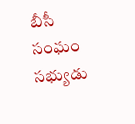బీసీ సంఘం సభ్యుడు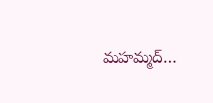మహమ్మద్…